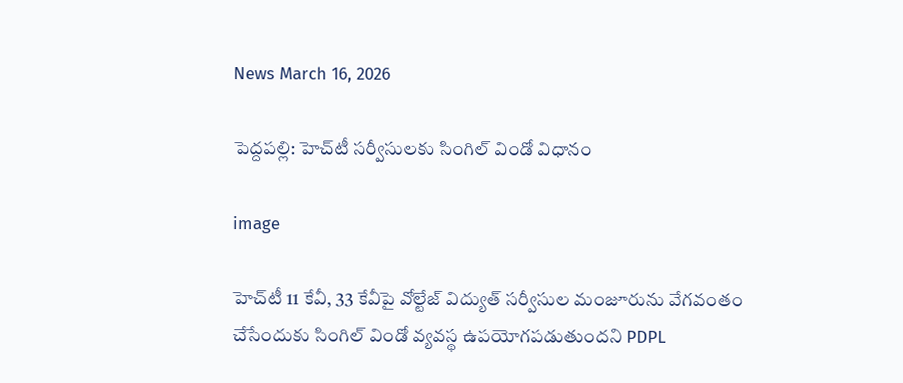News March 16, 2026

పెద్దపల్లి: హెచ్‌టీ సర్వీసులకు సింగిల్ విండో విధానం

image

హెచ్‌టీ 11 కేవీ, 33 కేవీపై వోల్టేజ్ విద్యుత్ సర్వీసుల మంజూరును వేగవంతం చేసేందుకు సింగిల్ విండో వ్యవస్థ ఉపయోగపడుతుందని PDPL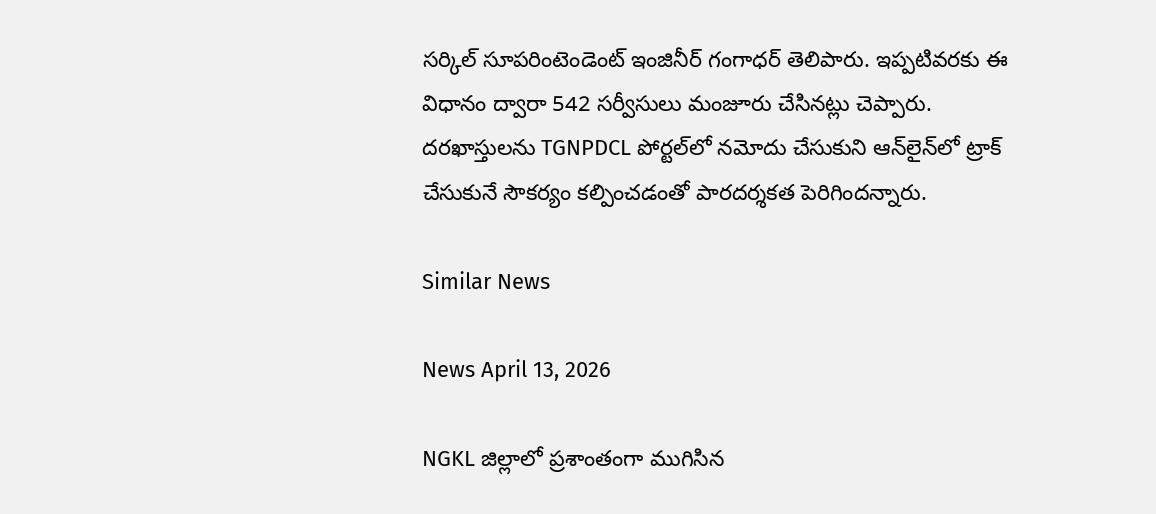సర్కిల్ సూపరింటెండెంట్ ఇంజినీర్ గంగాధర్ తెలిపారు. ఇప్పటివరకు ఈ విధానం ద్వారా 542 సర్వీసులు మంజూరు చేసినట్లు చెప్పారు. దరఖాస్తులను TGNPDCL పోర్టల్‌లో నమోదు చేసుకుని ఆన్‌లైన్‌లో ట్రాక్ చేసుకునే సౌకర్యం కల్పించడంతో పారదర్శకత పెరిగిందన్నారు.

Similar News

News April 13, 2026

NGKL జిల్లాలో ప్రశాంతంగా ముగిసిన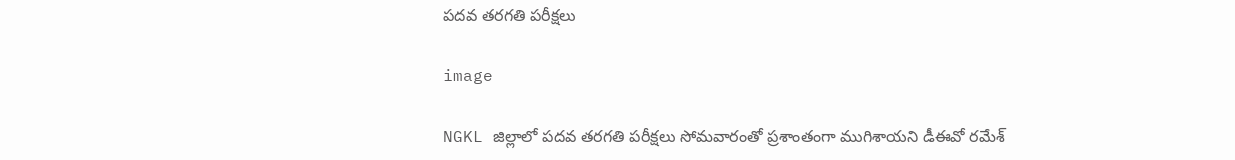పదవ తరగతి పరీక్షలు

image

NGKL జిల్లాలో పదవ తరగతి పరీక్షలు సోమవారంతో ప్రశాంతంగా ముగిశాయని డీఈవో రమేశ్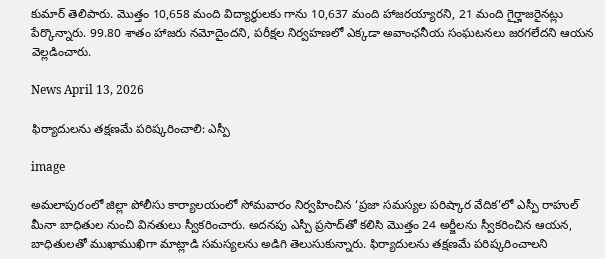కుమార్ తెలిపారు. మొత్తం 10,658 మంది విద్యార్థులకు గాను 10,637 మంది హాజరయ్యారని, 21 మంది గైర్హాజరైనట్లు పేర్కొన్నారు. 99.80 శాతం హాజరు నమోదైందని, పరీక్షల నిర్వహణలో ఎక్కడా అవాంఛనీయ సంఘటనలు జరగలేదని ఆయన వెల్లడించారు.

News April 13, 2026

ఫిర్యాదులను తక్షణమే పరిష్కరించాలి: ఎస్పీ

image

అమలాపురంలో జిల్లా పోలీసు కార్యాలయంలో సోమవారం నిర్వహించిన ‘ప్రజా సమస్యల పరిష్కార వేదిక’లో ఎస్పీ రాహుల్ మీనా బాధితుల నుంచి వినతులు స్వీకరించారు. అదనపు ఎస్పీ ప్రసాద్‌తో కలిసి మొత్తం 24 అర్జీలను స్వీకరించిన ఆయన, బాధితులతో ముఖాముఖిగా మాట్లాడి సమస్యలను అడిగి తెలుసుకున్నారు. ఫిర్యాదులను తక్షణమే పరిష్కరించాలని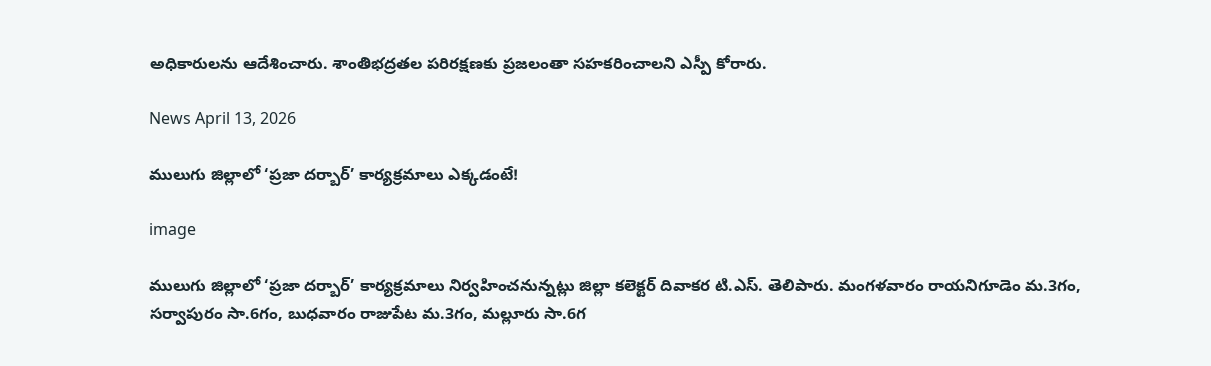అధికారులను ఆదేశించారు. శాంతిభద్రతల పరిరక్షణకు ప్రజలంతా సహకరించాలని ఎస్పీ కోరారు.

News April 13, 2026

ములుగు జిల్లాలో ‘ప్రజా దర్బార్’ కార్యక్రమాలు ఎక్కడంటే!

image

ములుగు జిల్లాలో ‘ప్రజా దర్బార్’ కార్యక్రమాలు నిర్వహించనున్నట్లు జిల్లా కలెక్టర్ దివాకర టి.ఎస్. తెలిపారు. మంగళవారం రాయనిగూడెం మ.3గం, సర్వాపురం సా.6గం, బుధవారం రాజుపేట మ.3గం, మల్లూరు సా.6గ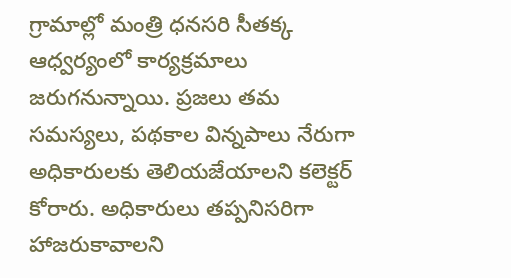గ్రామాల్లో మంత్రి ధనసరి సీతక్క ఆధ్వర్యంలో కార్యక్రమాలు జరుగనున్నాయి. ప్రజలు తమ సమస్యలు, పథకాల విన్నపాలు నేరుగా అధికారులకు తెలియజేయాలని కలెక్టర్ కోరారు. అధికారులు తప్పనిసరిగా హాజరుకావాలని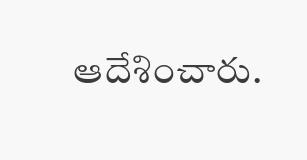ఆదేశించారు.